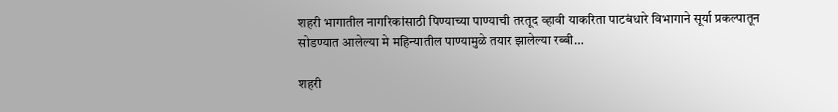शहरी भागातील नागरिकांसाठी पिण्याच्या पाण्याची तरतूद व्हावी याकरिता पाटबंधारे विभागाने सूर्या प्रकल्पातून सोडण्यात आलेल्या मे महिन्यातील पाण्यामुळे तयार झालेल्या रब्बी…

शहरी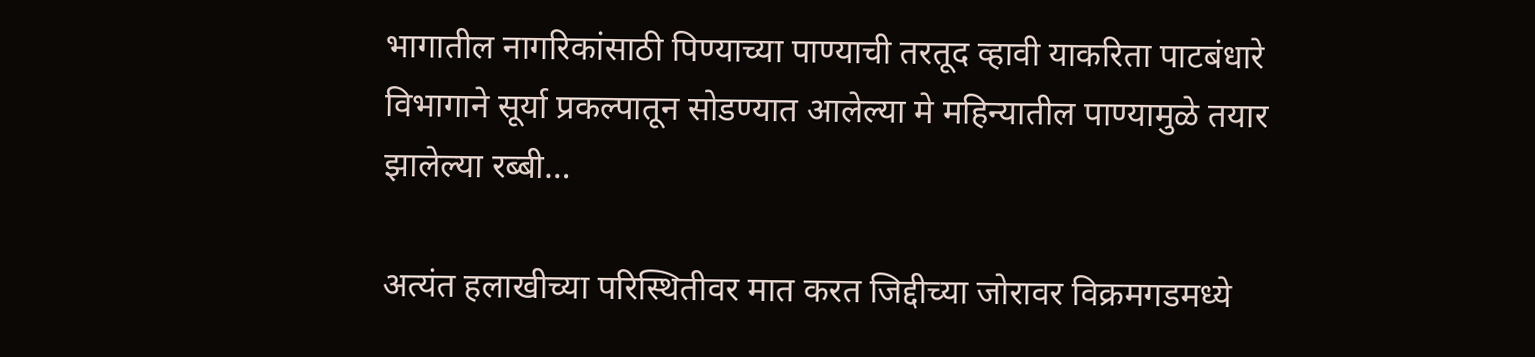भागातील नागरिकांसाठी पिण्याच्या पाण्याची तरतूद व्हावी याकरिता पाटबंधारे विभागाने सूर्या प्रकल्पातून सोडण्यात आलेल्या मे महिन्यातील पाण्यामुळे तयार झालेल्या रब्बी…

अत्यंत हलाखीच्या परिस्थितीवर मात करत जिद्दीच्या जोरावर विक्रमगडमध्ये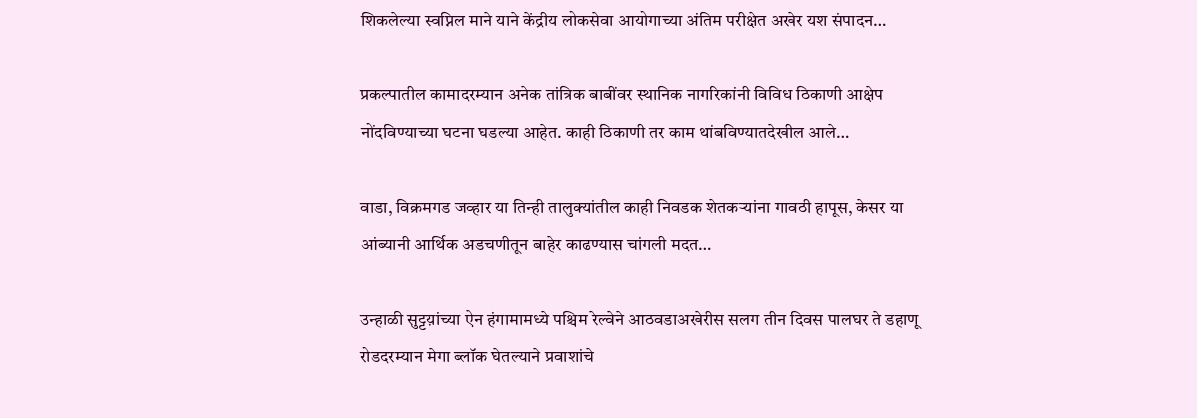शिकलेल्या स्वप्निल माने याने केंद्रीय लोकसेवा आयोगाच्या अंतिम परीक्षेत अखेर यश संपादन…

प्रकल्पातील कामादरम्यान अनेक तांत्रिक बाबींवर स्थानिक नागरिकांनी विविध ठिकाणी आक्षेप नोंदविण्याच्या घटना घडल्या आहेत. काही ठिकाणी तर काम थांबविण्यातदेखील आले…

वाडा, विक्रमगड जव्हार या तिन्ही तालुक्यांतील काही निवडक शेतकऱ्यांना गावठी हापूस, केसर या आंब्यानी आर्थिक अडचणीतून बाहेर काढण्यास चांगली मदत…

उन्हाळी सुट्टय़ांच्या ऐन हंगामामध्ये पश्चिम रेल्वेने आठवडाअखेरीस सलग तीन दिवस पालघर ते डहाणू रोडदरम्यान मेगा ब्लॉक घेतल्याने प्रवाशांचे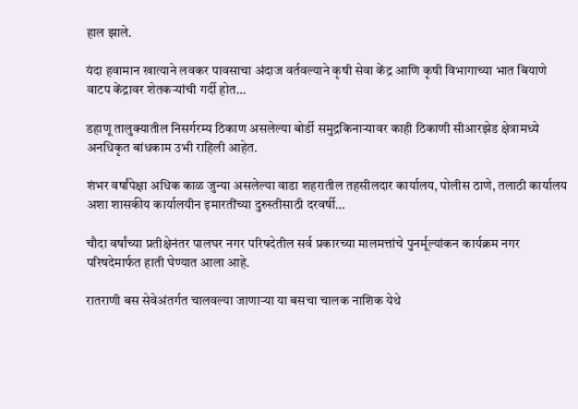हाल झाले.

यंदा हवामान खात्याने लवकर पावसाचा अंदाज वर्तवल्याने कृषी सेवा केंद्र आणि कृषी विभागाच्या भात बियाणे वाटप केंद्रावर शेतकऱ्यांची गर्दी होत…

डहाणू तालुक्यातील निसर्गरम्य ठिकाण असलेल्या बोर्डी समुद्रकिनाऱ्यावर काही ठिकाणी सीआरझेड क्षेत्रामध्ये अनधिकृत बांधकाम उभी राहिली आहेत.

शंभर वर्षांपेक्षा अधिक काळ जुन्या असलेल्या वाडा शहरातील तहसीलदार कार्यालय, पोलीस ठाणे, तलाठी कार्यालय अशा शासकीय कार्यालयीन इमारतींच्या दुरुस्तीसाठी दरवर्षी…

चौदा वर्षांच्या प्रतीक्षेनंतर पालघर नगर परिषदेतील सर्व प्रकारच्या मालमत्तांचे पुनर्मूल्यांकन कार्यक्रम नगर परिषदेमार्फत हाती घेण्यात आला आहे.

रातराणी बस सेवेअंतर्गत चालवल्या जाणाऱ्या या बसचा चालक नाशिक येथे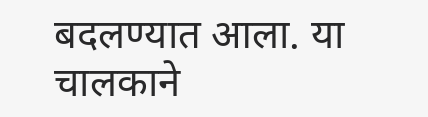बदलण्यात आला. या चालकाने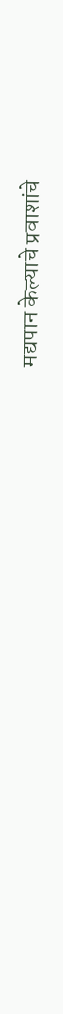मद्यपान केल्याचे प्रवाशांचे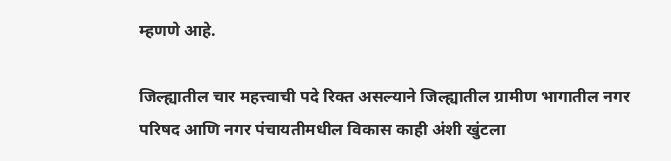म्हणणे आहे.

जिल्ह्यातील चार महत्त्वाची पदे रिक्त असल्याने जिल्ह्यातील ग्रामीण भागातील नगर परिषद आणि नगर पंचायतीमधील विकास काही अंशी खुंटला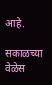आहे.

सकाळच्या वेळेस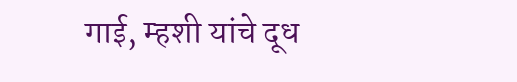गाई, म्हशी यांचे दूध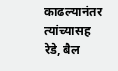काढल्यानंतर त्यांच्यासह रेडे, बैल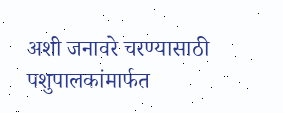अशी जनावरे चरण्यासाठी पशुपालकांमार्फत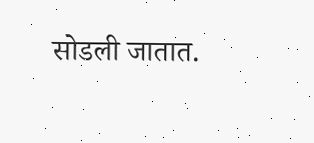सोडली जातात.